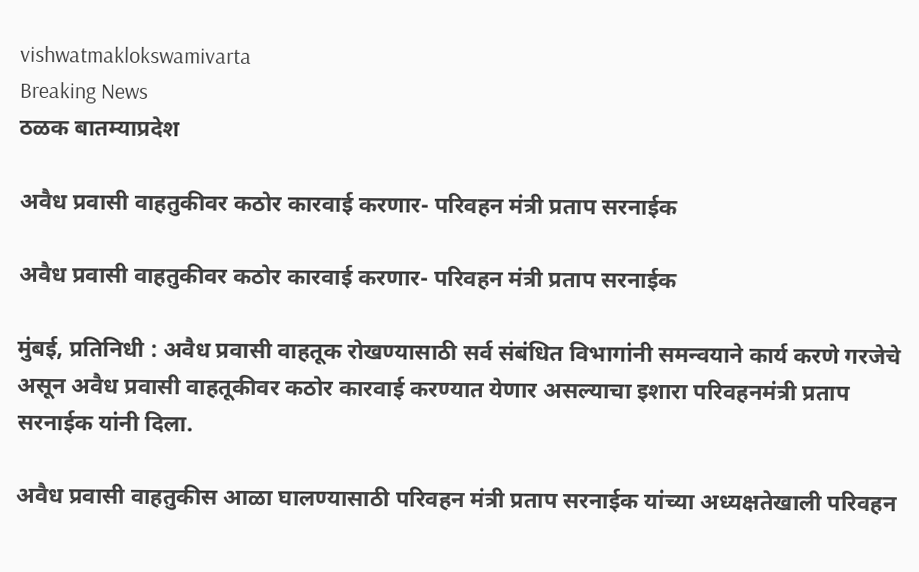vishwatmaklokswamivarta
Breaking News
ठळक बातम्याप्रदेश

अवैध प्रवासी वाहतुकीवर कठोर कारवाई करणार- परिवहन मंत्री प्रताप सरनाईक

अवैध प्रवासी वाहतुकीवर कठोर कारवाई करणार- परिवहन मंत्री प्रताप सरनाईक

मुंबई, प्रतिनिधी : अवैध प्रवासी वाहतूक रोखण्यासाठी सर्व संबंधित विभागांनी समन्वयाने कार्य करणे गरजेचे असून अवैध प्रवासी वाहतूकीवर कठोर कारवाई करण्यात येणार असल्याचा इशारा परिवहनमंत्री प्रताप सरनाईक यांनी दिला.

अवैध प्रवासी वाहतुकीस आळा घालण्यासाठी परिवहन मंत्री प्रताप सरनाईक यांच्या अध्यक्षतेखाली परिवहन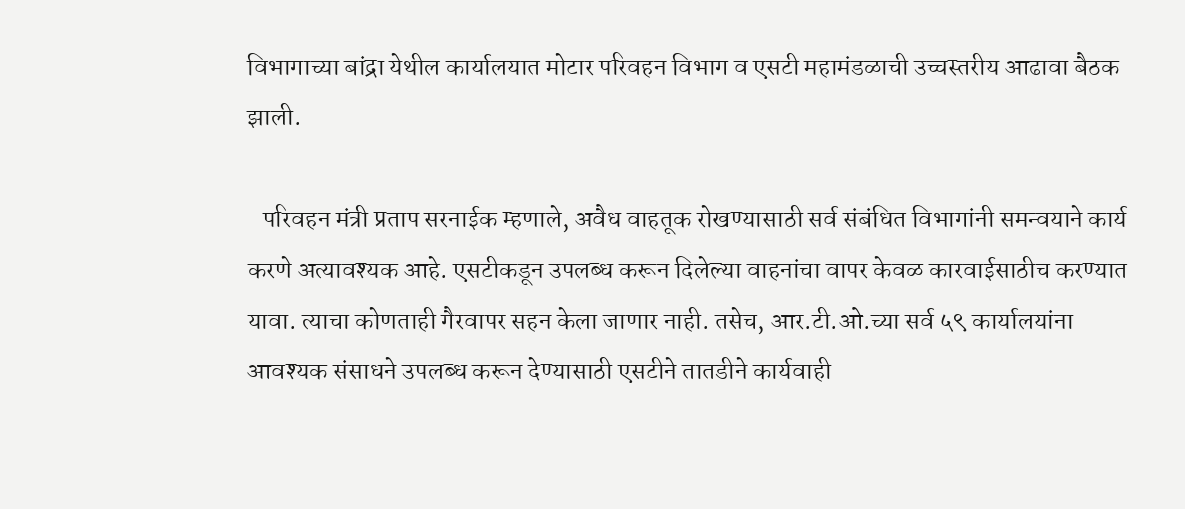विभागाच्या बांद्रा येथील कार्यालयात मोटार परिवहन विभाग व एसटी महामंडळाची उच्चस्तरीय आढावा बैठक झाली.

   परिवहन मंत्री प्रताप सरनाईक म्हणाले, अवैध वाहतूक रोखण्यासाठी सर्व संबंधित विभागांनी समन्वयाने कार्य करणे अत्यावश्यक आहे. एसटीकडून उपलब्ध करून दिलेल्या वाहनांचा वापर केवळ कारवाईसाठीच करण्यात यावा. त्याचा कोणताही गैरवापर सहन केला जाणार नाही. तसेच, आर.टी.ओ.च्या सर्व ५९ कार्यालयांना आवश्यक संसाधने उपलब्ध करून देण्यासाठी एसटीने तातडीने कार्यवाही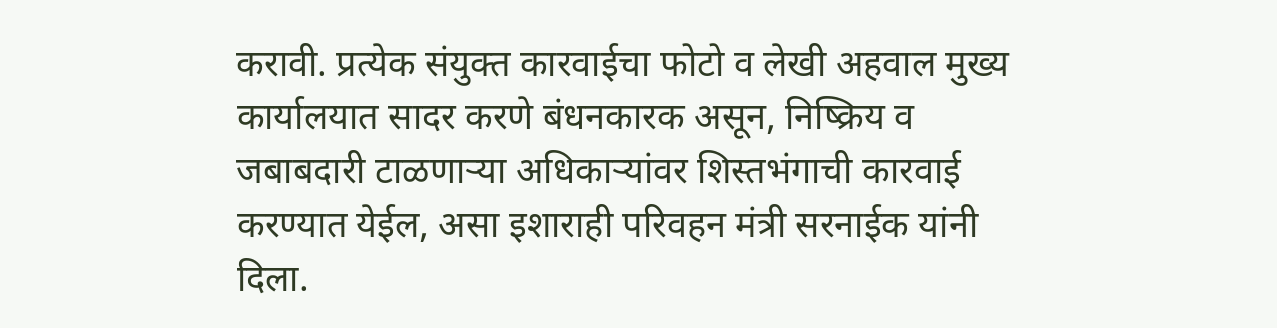करावी. प्रत्येक संयुक्त कारवाईचा फोटो व लेखी अहवाल मुख्य कार्यालयात सादर करणे बंधनकारक असून, निष्क्रिय व जबाबदारी टाळणाऱ्या अधिकाऱ्यांवर शिस्तभंगाची कारवाई करण्यात येईल, असा इशाराही परिवहन मंत्री सरनाईक यांनी दिला.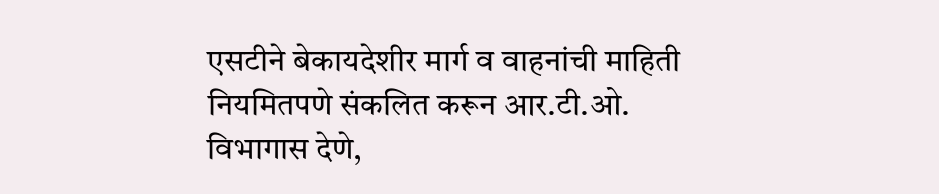एसटीने बेकायदेशीर मार्ग व वाहनांची माहिती नियमितपणे संकलित करून आर.टी.ओ. विभागास देणे,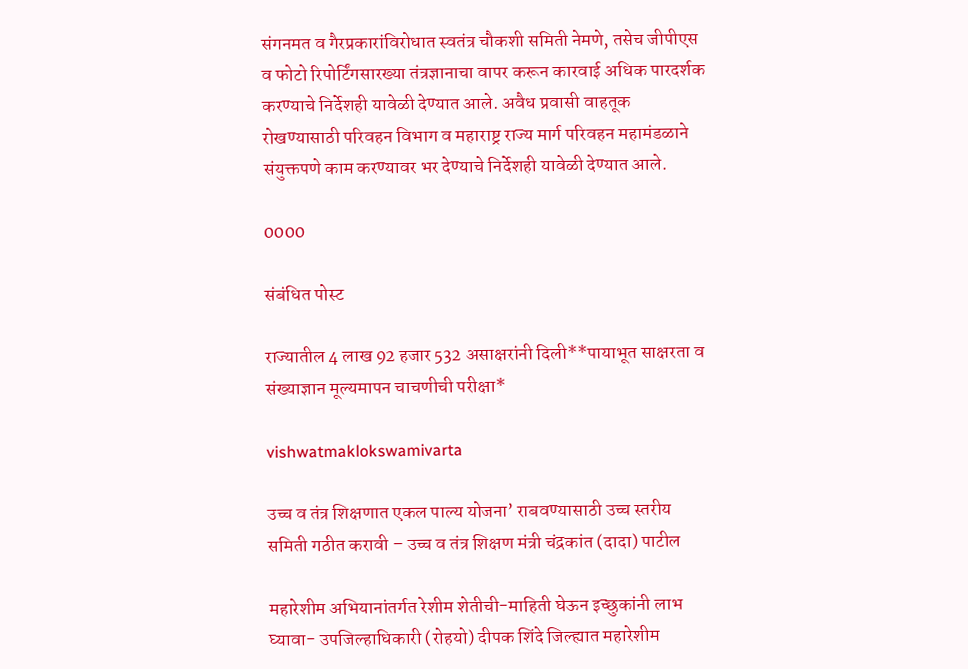संगनमत व गैरप्रकारांविरोधात स्वतंत्र चौकशी समिती नेमणे, तसेच जीपीएस व फोटो रिपोर्टिंगसारख्या तंत्रज्ञानाचा वापर करून कारवाई अधिक पारदर्शक करण्याचे निर्देशही यावेळी देण्यात आले. अवैध प्रवासी वाहतूक रोखण्यासाठी परिवहन विभाग व महाराष्ट्र राज्य मार्ग परिवहन महामंडळाने संयुक्तपणे काम करण्यावर भर देण्याचे निर्देशही यावेळी देण्यात आले.

0000

संबंधित पोस्ट

राज्यातील 4 लाख 92 हजार 532 असाक्षरांनी दिली**पायाभूत साक्षरता व संख्याज्ञान मूल्यमापन चाचणीची परीक्षा*

vishwatmaklokswamivarta

उच्च व तंत्र शिक्षणात एकल पाल्य योजना’ राबवण्यासाठी उच्च स्तरीय समिती गठीत करावी – उच्च व तंत्र शिक्षण मंत्री चंद्रकांत (दादा) पाटील

महारेशीम अभियानांतर्गत रेशीम शेतीची-माहिती घेऊन इच्छुकांनी लाभ घ्यावा- उपजिल्हाधिकारी (रोहयो) दीपक शिंदे जिल्ह्यात महारेशीम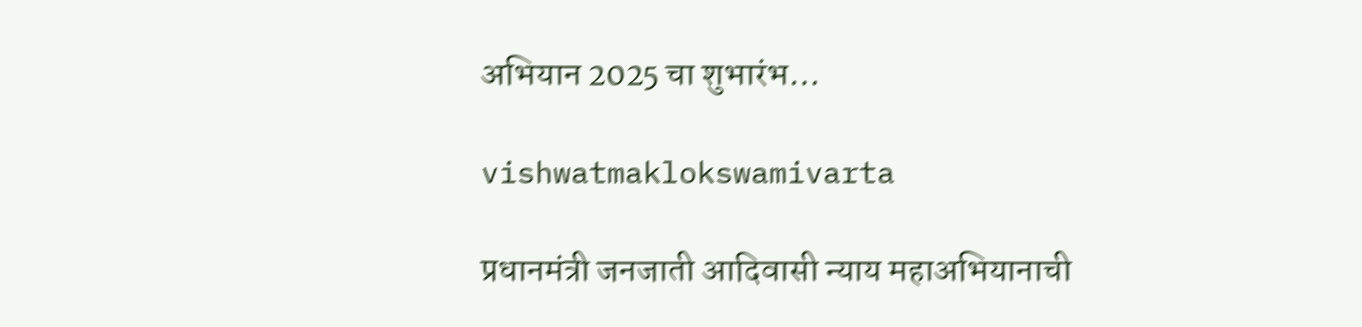अभियान 2025 चा शुभारंभ…

vishwatmaklokswamivarta

प्रधानमंत्री जनजाती आदिवासी न्याय महाअभियानाची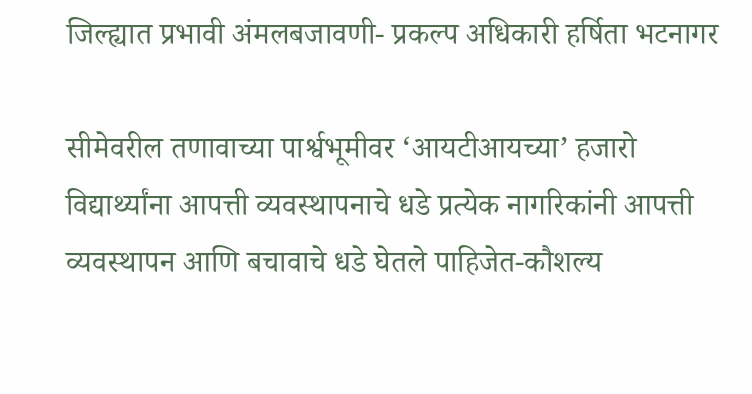जिल्ह्यात प्रभावी अंमलबजावणी- प्रकल्प अधिकारी हर्षिता भटनागर

सीमेवरील तणावाच्या पार्श्वभूमीवर ‘आयटीआयच्या’ हजारो विद्यार्थ्यांना आपत्ती व्यवस्थापनाचे धडे प्रत्येक नागरिकांनी आपत्ती व्यवस्थापन आणि बचावाचे धडे घेतले पाहिजेत-कौशल्य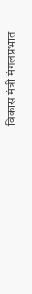विकास मंत्री मंगलप्रभात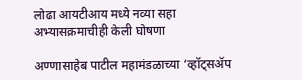लोढा आयटीआय मध्ये नव्या सहा अभ्यासक्रमाचीही केली घोषणा

अण्णासाहेब पाटील महामंडळाच्या ‘व्हॉट्सॲप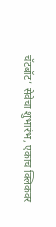चॅटबॉट’ सेवेचा शुभारंभ, एकाच क्लिकवर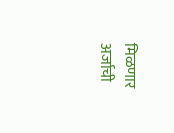मिळणार अर्जाची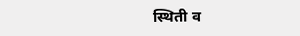स्थिती व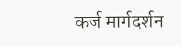कर्ज मार्गदर्शन